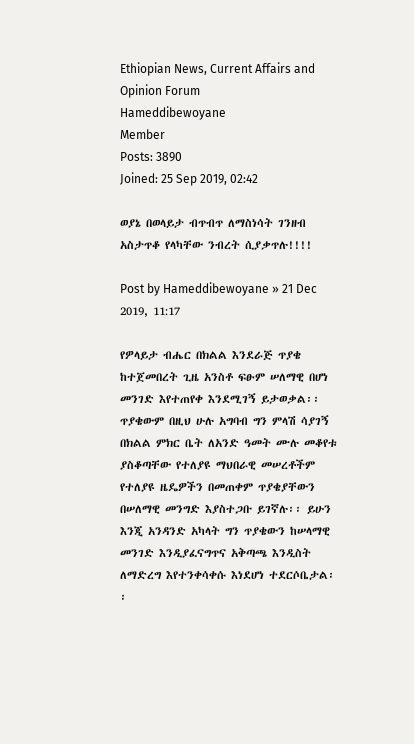Ethiopian News, Current Affairs and Opinion Forum
Hameddibewoyane
Member
Posts: 3890
Joined: 25 Sep 2019, 02:42

ወያኔ በወላይታ ብጥብጥ ለማስነሳት ገንዘብ አስታጥቆ የላካቸው ንብረት ሲያቃጥሉ!!!!

Post by Hameddibewoyane » 21 Dec 2019, 11:17

የዎላይታ ብሔር በክልል እንደራጅ ጥያቄ ከተጀመበረት ጊዜ አንስቶ ፍፁም ሠለማዊ በሆነ መንገድ እየተጠየቀ እንደሚገኝ ይታወቃል፡፡ ጥያቄውም በዚህ ሁሉ አግባብ ግን ምላሽ ሳያገኝ በክልል ምክር ቤት ለአንድ ዓመት ሙሉ መቆየቱ ያስቆጣቸው የተለያዩ ማህበራዊ መሠረቶችም የተለያዩ ዜዴዎችን በመጠቀም ጥያቄያቸውን በሠለማዊ መንግድ እያስተጋቡ ይገኛሉ፡፡ ይሁን እንጂ አንዳንድ አካላት ግን ጥያቄውን ከሠላማዊ መንገድ እንዲያፈናግጥና አቅጣጫ እንዲስት ለማድረግ እየተንቀሳቀሱ እነደሆነ ተደርሶቤታል፡፡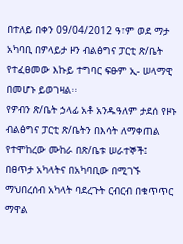በተለይ በቀን 09/04/2012 ዓ፣ም ወደ ማታ አካባቢ በዎላይታ ዞን ብልፅግና ፓርቲ ጽ/ቤት የተፈፀመው እኩይ ተግባር ፍፁም ኢ- ሠላማዊ በመሆኑ ይወገዛል፡፡
የዎብን ጽ/ቤት ኃላፊ አቶ አንዱዓለም ታደሰ የዞኑ ብልፅግና ፓርቲ ጽ/ቤትን በእሳት ለማቀጠል የተሞከረው ሙከራ በጽ/ቤቱ ሠራተኞች፤ በፀጥታ አካላትና በአካባቢው በሚገኙ ማህበረሰብ አካላት ባደረጉት ርብርብ በቁጥጥር ማዋል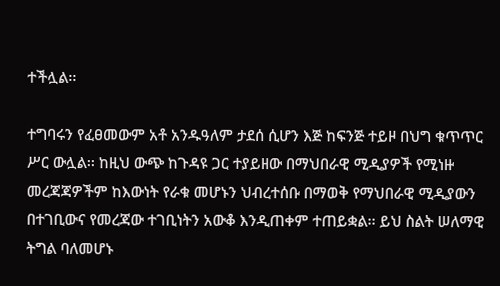ተችሏል፡፡

ተግባሩን የፈፀመውም አቶ አንዱዓለም ታደሰ ሲሆን እጅ ከፍንጅ ተይዞ በህግ ቁጥጥር ሥር ውሏል፡፡ ከዚህ ውጭ ከጉዳዩ ጋር ተያይዘው በማህበራዊ ሚዲያዎች የሚነዙ መረጃጃዎችም ከእውነት የራቁ መሆኑን ህብረተሰቡ በማወቅ የማህበራዊ ሚዲያውን በተገቢውና የመረጃው ተገቢነትን አውቆ እንዲጠቀም ተጠይቋል፡፡ ይህ ስልት ሠለማዊ ትግል ባለመሆኑ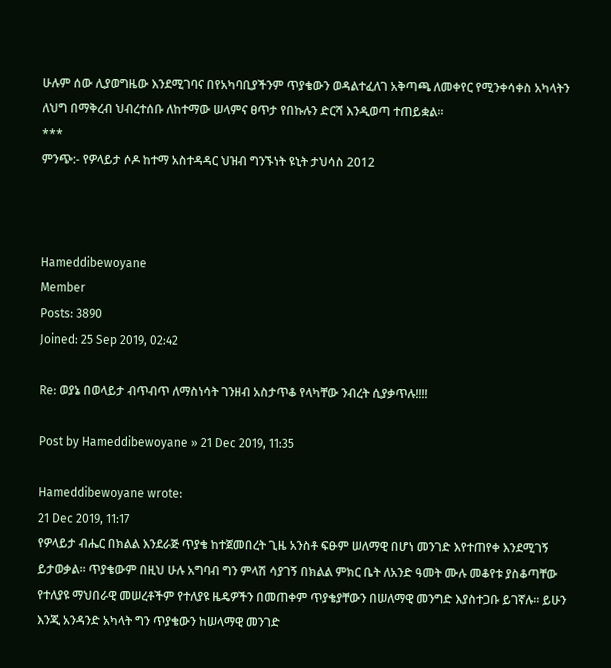ሁሉም ሰው ሊያወግዜው እንደሚገባና በየአካባቢያችንም ጥያቄውን ወዳልተፈለገ አቅጣጫ ለመቀየር የሚንቀሳቀስ አካላትን ለህግ በማቅረብ ህብረተሰቡ ለከተማው ሠላምና ፀጥታ የበኩሉን ድርሻ እንዲወጣ ተጠይቋል፡፡
***
ምንጭ:- የዎላይታ ሶዶ ከተማ አስተዳዳር ህዝብ ግንኙነት ዩኒት ታህሳስ 2012



Hameddibewoyane
Member
Posts: 3890
Joined: 25 Sep 2019, 02:42

Re: ወያኔ በወላይታ ብጥብጥ ለማስነሳት ገንዘብ አስታጥቆ የላካቸው ንብረት ሲያቃጥሉ!!!!

Post by Hameddibewoyane » 21 Dec 2019, 11:35

Hameddibewoyane wrote:
21 Dec 2019, 11:17
የዎላይታ ብሔር በክልል እንደራጅ ጥያቄ ከተጀመበረት ጊዜ አንስቶ ፍፁም ሠለማዊ በሆነ መንገድ እየተጠየቀ እንደሚገኝ ይታወቃል፡፡ ጥያቄውም በዚህ ሁሉ አግባብ ግን ምላሽ ሳያገኝ በክልል ምክር ቤት ለአንድ ዓመት ሙሉ መቆየቱ ያስቆጣቸው የተለያዩ ማህበራዊ መሠረቶችም የተለያዩ ዜዴዎችን በመጠቀም ጥያቄያቸውን በሠለማዊ መንግድ እያስተጋቡ ይገኛሉ፡፡ ይሁን እንጂ አንዳንድ አካላት ግን ጥያቄውን ከሠላማዊ መንገድ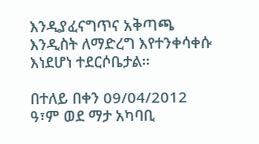እንዲያፈናግጥና አቅጣጫ እንዲስት ለማድረግ እየተንቀሳቀሱ እነደሆነ ተደርሶቤታል፡፡

በተለይ በቀን 09/04/2012 ዓ፣ም ወደ ማታ አካባቢ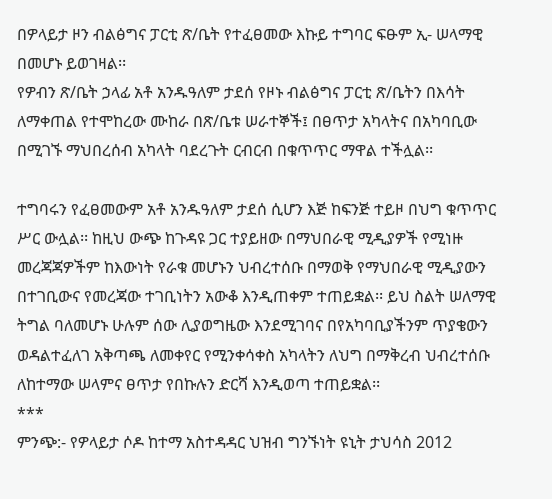በዎላይታ ዞን ብልፅግና ፓርቲ ጽ/ቤት የተፈፀመው እኩይ ተግባር ፍፁም ኢ- ሠላማዊ በመሆኑ ይወገዛል፡፡
የዎብን ጽ/ቤት ኃላፊ አቶ አንዱዓለም ታደሰ የዞኑ ብልፅግና ፓርቲ ጽ/ቤትን በእሳት ለማቀጠል የተሞከረው ሙከራ በጽ/ቤቱ ሠራተኞች፤ በፀጥታ አካላትና በአካባቢው በሚገኙ ማህበረሰብ አካላት ባደረጉት ርብርብ በቁጥጥር ማዋል ተችሏል፡፡

ተግባሩን የፈፀመውም አቶ አንዱዓለም ታደሰ ሲሆን እጅ ከፍንጅ ተይዞ በህግ ቁጥጥር ሥር ውሏል፡፡ ከዚህ ውጭ ከጉዳዩ ጋር ተያይዘው በማህበራዊ ሚዲያዎች የሚነዙ መረጃጃዎችም ከእውነት የራቁ መሆኑን ህብረተሰቡ በማወቅ የማህበራዊ ሚዲያውን በተገቢውና የመረጃው ተገቢነትን አውቆ እንዲጠቀም ተጠይቋል፡፡ ይህ ስልት ሠለማዊ ትግል ባለመሆኑ ሁሉም ሰው ሊያወግዜው እንደሚገባና በየአካባቢያችንም ጥያቄውን ወዳልተፈለገ አቅጣጫ ለመቀየር የሚንቀሳቀስ አካላትን ለህግ በማቅረብ ህብረተሰቡ ለከተማው ሠላምና ፀጥታ የበኩሉን ድርሻ እንዲወጣ ተጠይቋል፡፡
***
ምንጭ:- የዎላይታ ሶዶ ከተማ አስተዳዳር ህዝብ ግንኙነት ዩኒት ታህሳስ 2012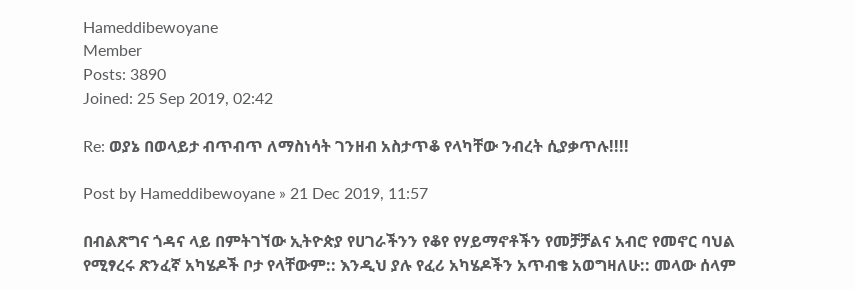Hameddibewoyane
Member
Posts: 3890
Joined: 25 Sep 2019, 02:42

Re: ወያኔ በወላይታ ብጥብጥ ለማስነሳት ገንዘብ አስታጥቆ የላካቸው ንብረት ሲያቃጥሉ!!!!

Post by Hameddibewoyane » 21 Dec 2019, 11:57

በብልጽግና ጎዳና ላይ በምትገኘው ኢትዮጵያ የሀገራችንን የቆየ የሃይማኖቶችን የመቻቻልና አብሮ የመኖር ባህል የሚፃረሩ ጽንፈኛ አካሄዶች ቦታ የላቸውም:: እንዲህ ያሉ የፈሪ አካሄዶችን አጥብቄ አወግዛለሁ:: መላው ሰላም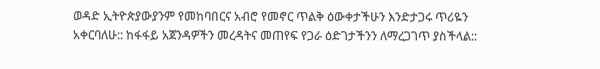ወዳድ ኢትዮጵያውያንም የመከባበርና አብሮ የመኖር ጥልቅ ዕውቀታችሁን እንድታጋሩ ጥሪዬን አቀርባለሁ:: ከፋፋይ አጀንዳዎችን መረዳትና መጠየፍ የጋራ ዕድገታችንን ለማረጋገጥ ያስችላል::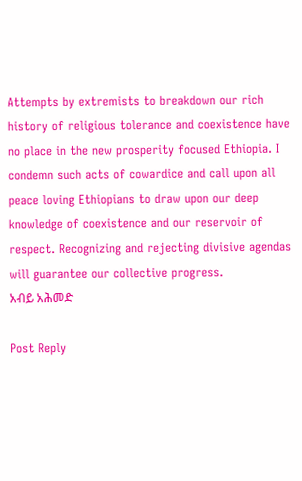Attempts by extremists to breakdown our rich history of religious tolerance and coexistence have no place in the new prosperity focused Ethiopia. I condemn such acts of cowardice and call upon all peace loving Ethiopians to draw upon our deep knowledge of coexistence and our reservoir of respect. Recognizing and rejecting divisive agendas will guarantee our collective progress.
አብይ አሕመድ

Post Reply